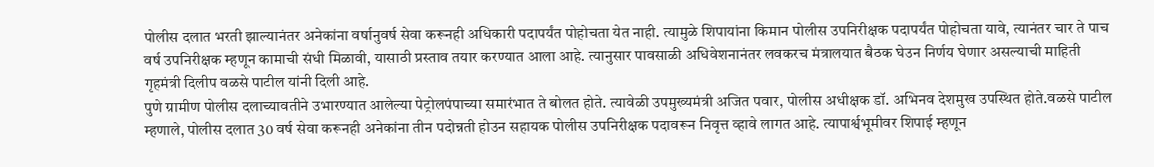पोलीस दलात भरती झाल्यानंतर अनेकांना वर्षानुवर्ष सेवा करूनही अधिकारी पदापर्यंत पोहोचता येत नाही. त्यामुळे शिपायांना किमान पोलीस उपनिरीक्षक पदापर्यंत पोहोचता यावे, त्यानंतर चार ते पाच वर्ष उपनिरीक्षक म्हणून कामाची संधी मिळावी, यासाठी प्रस्ताव तयार करण्यात आला आहे. त्यानुसार पावसाळी अधिवेशनानंतर लवकरच मंत्रालयात बैठक घेउन निर्णय घेणार असल्याची माहिती गृहमंत्री दिलीप वळसे पाटील यांनी दिली आहे.
पुणे ग्रामीण पोलीस दलाच्यावतीने उभारण्यात आलेल्या पेट्रोलपंपाच्या समारंभात ते बोलत होते. त्यावेळी उपमुख्यमंत्री अजित पवार, पोलीस अधीक्षक डॉ. अभिनव देशमुख उपस्थित होते.वळसे पाटील म्हणाले, पोलीस दलात 30 वर्ष सेवा करूनही अनेकांना तीन पदोन्नती होउन सहायक पोलीस उपनिरीक्षक पदावरून निवृत्त व्हावे लागत आहे. त्यापार्श्वभूमीवर शिपाई म्हणून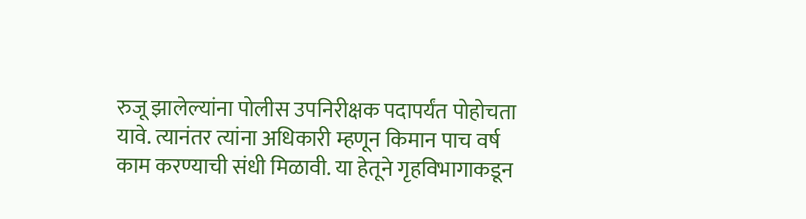रुजू झालेल्यांना पोलीस उपनिरीक्षक पदापर्यंत पोहोचता यावे. त्यानंतर त्यांना अधिकारी म्हणून किमान पाच वर्ष काम करण्याची संधी मिळावी. या हेतूने गृहविभागाकडून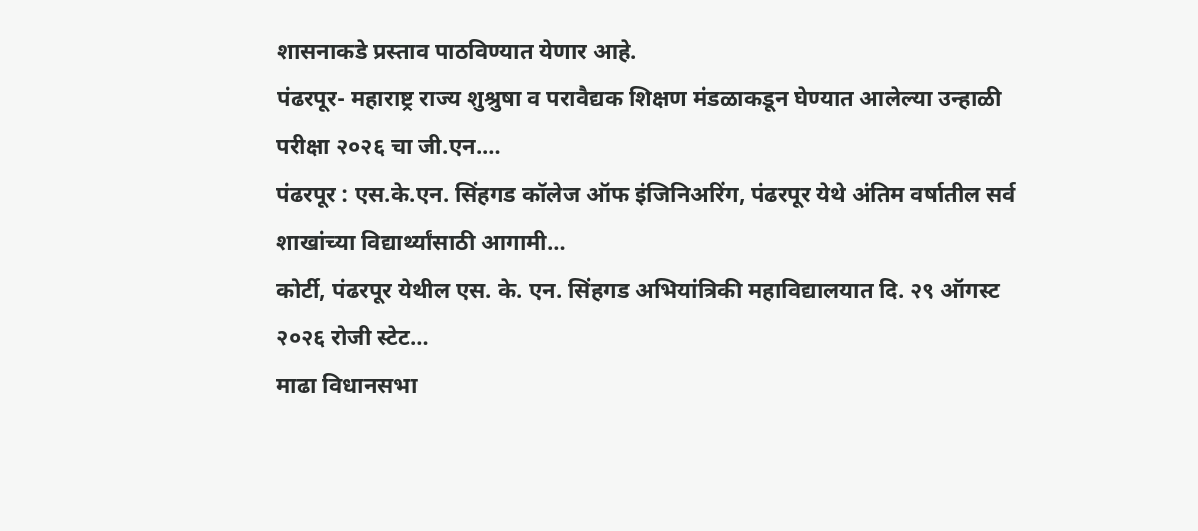शासनाकडे प्रस्ताव पाठविण्यात येणार आहे.
पंढरपूर- महाराष्ट्र राज्य शुश्रुषा व परावैद्यक शिक्षण मंडळाकडून घेण्यात आलेल्या उन्हाळी परीक्षा २०२६ चा जी.एन.…
पंढरपूर : एस.के.एन. सिंहगड कॉलेज ऑफ इंजिनिअरिंग, पंढरपूर येथे अंतिम वर्षातील सर्व शाखांच्या विद्यार्थ्यांसाठी आगामी…
कोर्टी, पंढरपूर येथील एस. के. एन. सिंहगड अभियांत्रिकी महाविद्यालयात दि. २९ ऑगस्ट २०२६ रोजी स्टेट…
माढा विधानसभा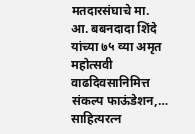मतदारसंघाचे मा. आ. बबनदादा शिंदे यांच्या ७५ व्या अमृत महोत्सवी वाढदिवसानिमित्त संकल्प फाऊंडेशन,…
साहित्यरत्न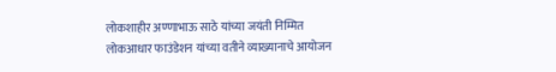लोकशाहीर अण्णाभाऊ साठे यांच्या जयंती निम्मित लोकआधार फाउंडेशन यांच्या वतीने व्याख्यानाचे आयोजन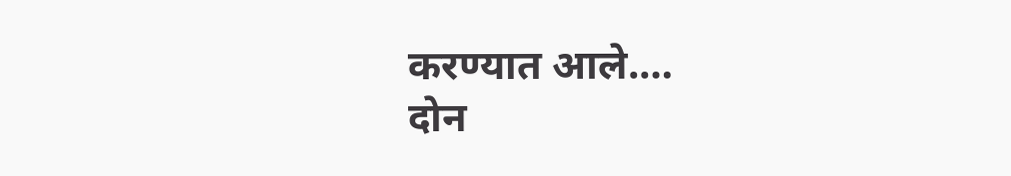करण्यात आले.…
दोन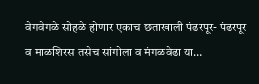वेगवेगळे सोहळे होणार एकाच छताखाली पंढरपूर- पंढरपूर व माळशिरस तसेच सांगोला व मंगळवेढा या…